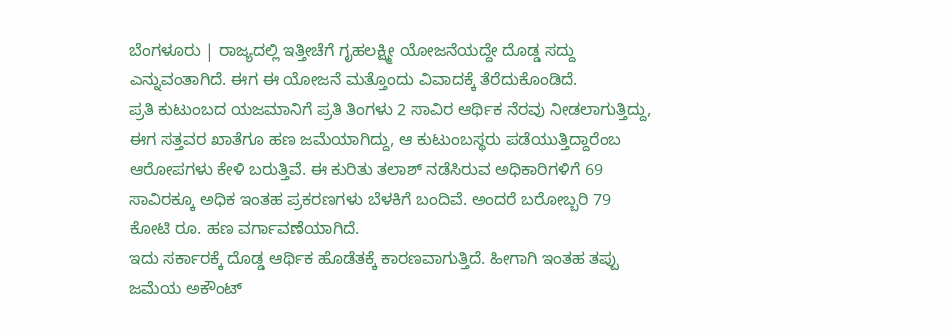ಬೆಂಗಳೂರು | ರಾಜ್ಯದಲ್ಲಿ ಇತ್ತೀಚೆಗೆ ಗೃಹಲಕ್ಷ್ಮೀ ಯೋಜನೆಯದ್ದೇ ದೊಡ್ಡ ಸದ್ದು ಎನ್ನುವಂತಾಗಿದೆ. ಈಗ ಈ ಯೋಜನೆ ಮತ್ತೊಂದು ವಿವಾದಕ್ಕೆ ತೆರೆದುಕೊಂಡಿದೆ.
ಪ್ರತಿ ಕುಟುಂಬದ ಯಜಮಾನಿಗೆ ಪ್ರತಿ ತಿಂಗಳು 2 ಸಾವಿರ ಆರ್ಥಿಕ ನೆರವು ನೀಡಲಾಗುತ್ತಿದ್ದು, ಈಗ ಸತ್ತವರ ಖಾತೆಗೂ ಹಣ ಜಮೆಯಾಗಿದ್ದು, ಆ ಕುಟುಂಬಸ್ಥರು ಪಡೆಯುತ್ತಿದ್ದಾರೆಂಬ ಆರೋಪಗಳು ಕೇಳಿ ಬರುತ್ತಿವೆ. ಈ ಕುರಿತು ತಲಾಶ್ ನಡೆಸಿರುವ ಅಧಿಕಾರಿಗಳಿಗೆ 69 ಸಾವಿರಕ್ಕೂ ಅಧಿಕ ಇಂತಹ ಪ್ರಕರಣಗಳು ಬೆಳಕಿಗೆ ಬಂದಿವೆ. ಅಂದರೆ ಬರೋಬ್ಬರಿ 79 ಕೋಟಿ ರೂ. ಹಣ ವರ್ಗಾವಣೆಯಾಗಿದೆ.
ಇದು ಸರ್ಕಾರಕ್ಕೆ ದೊಡ್ಡ ಆರ್ಥಿಕ ಹೊಡೆತಕ್ಕೆ ಕಾರಣವಾಗುತ್ತಿದೆ. ಹೀಗಾಗಿ ಇಂತಹ ತಪ್ಪು ಜಮೆಯ ಅಕೌಂಟ್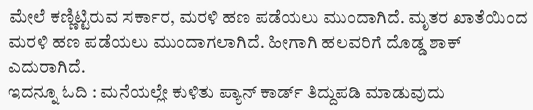ಮೇಲೆ ಕಣ್ಣಿಟ್ಟಿರುವ ಸರ್ಕಾರ, ಮರಳಿ ಹಣ ಪಡೆಯಲು ಮುಂದಾಗಿದೆ. ಮೃತರ ಖಾತೆಯಿಂದ ಮರಳಿ ಹಣ ಪಡೆಯಲು ಮುಂದಾಗಲಾಗಿದೆ. ಹೀಗಾಗಿ ಹಲವರಿಗೆ ದೊಡ್ಡ ಶಾಕ್ ಎದುರಾಗಿದೆ.
ಇದನ್ನೂ ಓದಿ : ಮನೆಯಲ್ಲೇ ಕುಳಿತು ಪ್ಯಾನ್ ಕಾರ್ಡ್ ತಿದ್ದುಪಡಿ ಮಾಡುವುದು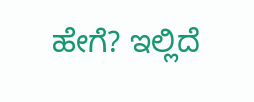ಹೇಗೆ? ಇಲ್ಲಿದೆ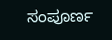ಸಂಪೂರ್ಣ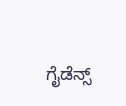ಗೈಡೆನ್ಸ್